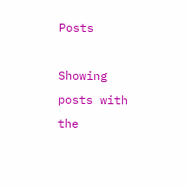Posts

Showing posts with the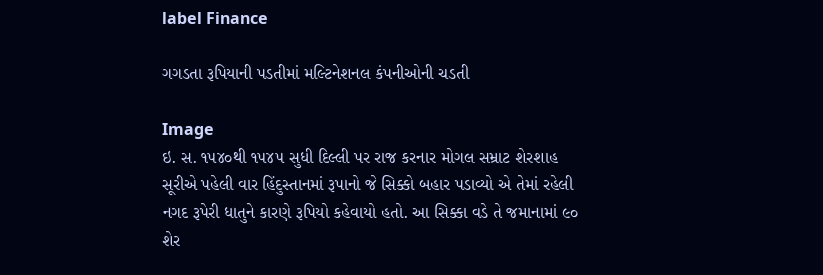label Finance

ગગડતા રૂ‌પિયાની પડતીમાં મલ્ટિનેશનલ કંપનીઓની ચડતી

Image
ઇ. સ. ૧૫૪૦થી ૧૫૪૫ સુધી દિલ્લી પર રાજ કરનાર મોગલ સમ્રાટ શેરશાહ સૂરીએ પહેલી વાર હિંદુસ્તાનમાં રૂપાનો જે સિક્કો બહાર પડાવ્યો એ તેમાં રહેલી નગદ રૂપેરી ધાતુને કારણે રૂપિયો કહેવાયો હતો. આ સિક્કા વડે તે જમાનામાં ૯૦ શેર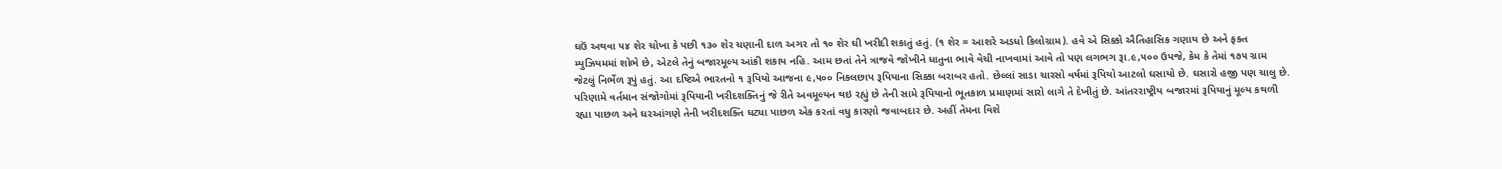ઘઉં અથવા ૫૪ શેર ચોખા કે પછી ૧૩૦ શેર ચણાની દાળ અગર તો ૧૦ શેર ઘી ખરીદી શકાતું હતું. (૧ શેર = આશરે અડધો કિલોગ્રામ). હવે એ સિક્કો ઐતિહાસિક ગણાય છે અને ફક્ત મ્યુઝિયમમાં શોભે છે, એટલે તેનું બજારમૂલ્ય આંકી શકાય નહિ. આમ છતાં તેને ત્રાજવે જોખીને ધાતુના ભાવે વેચી નાખવામાં આવે તો પણ લગભગ રૂા.૯,૫૦૦ ઉપજે, કેમ કે તેમાં ૧૭૫ ગ્રામ જેટલું નિર્ભેળ રૂપું હતું. આ દષ્ટિએ ભારતનો ૧ રૂપિયો આજના ૯,૫૦૦ નિકલછાપ રૂપિયાના સિક્કા બરાબર હતો. છેલ્લાં સાડા ચારસો વર્ષમાં રૂપિયો આટલો ઘસાયો છે. ઘસારો હજી પણ ચાલુ છે. પરિણામે વર્તમાન સંજોગોમાં રૂપિયાની ખરીદશક્તિનું જે રીતે અવમૂલ્યન થઇ રહ્યું છે તેની સામે રૂપિયાનો ભૂતકાળ પ્રમાણમાં સારો લાગે તે દેખીતું છે. આંતરરાષ્ટ્રીય બજારમાં રૂપિયાનું મૂલ્ય કથળી રહ્યા પાછળ અને ઘરઆંગણે તેની ખરીદશક્તિ ઘટ્યા પાછળ એક કરતાં વધુ કારણો જવાબદાર છે. અહીં તેમના વિશે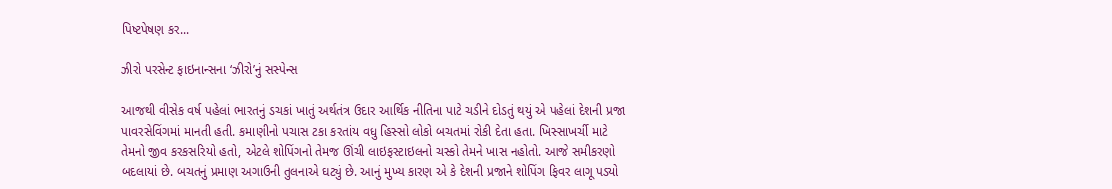પિષ્ટપેષણ કર...

ઝીરો પરસેન્ટ ફાઇનાન્સના ‘ઝીરો’નું સસ્પેન્સ

આજથી વીસેક વર્ષ પહેલાં ભારતનું ડચકાં ખાતું અર્થતંત્ર ઉદાર આર્થિક નીતિના પાટે ચડીને દોડતું થયું એ પહેલાં દેશની પ્રજા પાવરસેવિંગમાં માનતી હતી. કમાણીનો પચાસ ટકા કરતાંય વધુ હિસ્સો લોકો બચતમાં રોકી દેતા હતા. ખિસ્સાખર્ચી માટે તેમનો જીવ કરકસરિયો હતો, એટલે શોપિંગનો તેમજ ઊંચી લાઇફસ્ટાઇલનો ચસ્કો તેમને ખાસ નહોતો. આજે સમીકરણો બદલાયાં છે. બચતનું પ્રમાણ અગાઉની તુલનાએ ઘટ્યું છે. આનું મુખ્ય કારણ એ કે દેશની પ્રજાને શોપિંગ ફિવર લાગૂ પડ્યો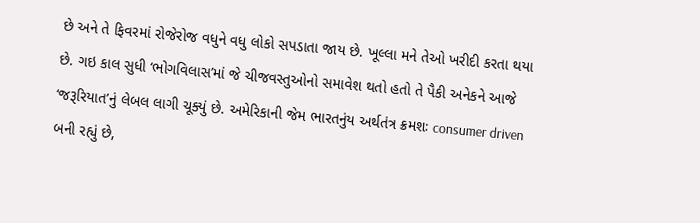છે અને તે ફિવરમાં રોજેરોજ વધુને વધુ લોકો સપડાતા જાય છે. ખૂલ્લા મને તેઓ ખરીદી કરતા થયા છે. ગઇ કાલ સુધી ‘ભોગવિલાસ’માં જે ચીજવસ્તુઓનો સમાવેશ થતો હતો તે પૈકી અનેકને આજે ‘જરૂરિયાત’નું લેબલ લાગી ચૂક્યું છે. અમેરિકાની જેમ ભારતનુંય અર્થતંત્ર ક્રમશઃ consumer driven બની રહ્યું છે,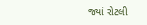જ્યાં રોટલી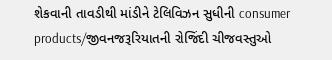શેકવાની તાવડીથી માંડીને ટેલિવિઝન સુધીની consumer products/જીવનજરૂરિયાતની રોજિંદી ચીજવસ્તુઓ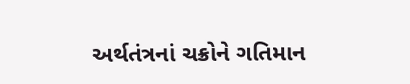અર્થતંત્રનાં ચક્રોને ગતિમાન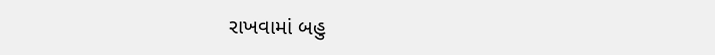રાખવામાં બહુ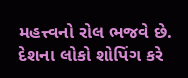મહત્ત્વનો રોલ ભજવે છે. દેશના લોકો શોપિંગ કરે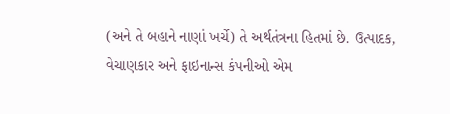(અને તે બહાને નાણાં ખર્ચે) તે અર્થતંત્રના હિતમાં છે. ઉત્પાદક, વેચાણકાર અને ફાઇનાન્સ કંપનીઓ એમ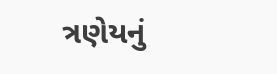ત્રણેયનું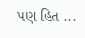પણ હિત ...